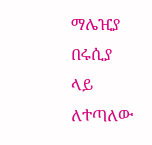ማሌዢያ በሩሲያ ላይ ለተጣለው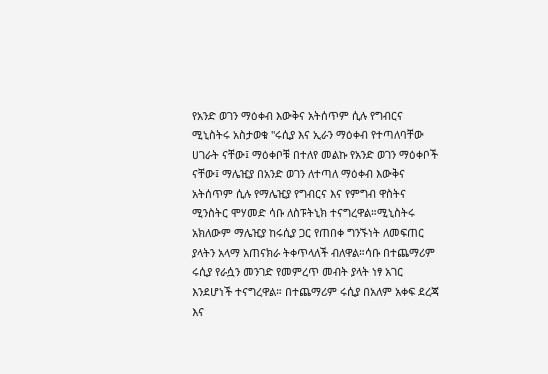የአንድ ወገን ማዕቀብ እውቅና አትሰጥም ሲሉ የግብርና ሚኒስትሩ አስታወቁ "ሩሲያ እና ኢራን ማዕቀብ የተጣለባቸው ሀገራት ናቸው፤ ማዕቀቦቹ በተለየ መልኩ የአንድ ወገን ማዕቀቦች ናቸው፤ ማሌዢያ በአንድ ወገን ለተጣለ ማዕቀብ እውቅና አትሰጥም ሲሉ የማሌዢያ የግብርና እና የምግብ ዋስትና ሚንስትር ሞሃመድ ሳቡ ለስፑትኒክ ተናግረዋል።ሚኒስትሩ አክለውም ማሌዢያ ከሩሲያ ጋር የጠበቀ ግንኙነት ለመፍጠር ያላትን አላማ አጠናክራ ትቀጥላለች ብለዋል።ሳቡ በተጨማሪም ሩሲያ የራሷን መንገድ የመምረጥ መብት ያላት ነፃ አገር እንደሆነች ተናግረዋል። በተጨማሪም ሩሲያ በአለም አቀፍ ደረጃ እና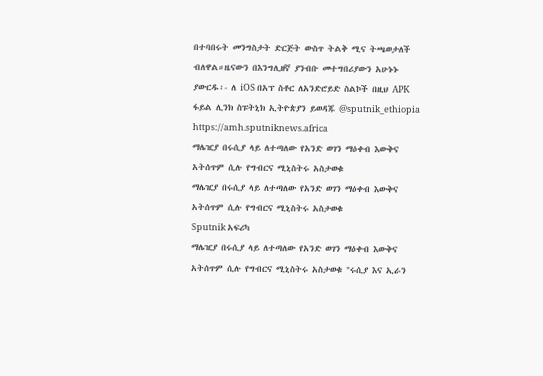በተባበሩት መንግስታት ድርጅት ውስጥ ትልቅ ሚና ትጫወታለች ብለዋል።ዜናውን በእንግሊዘኛ ያንብቡ መተግበሪያውን አሁኑኑ ያውርዱ፡- ለ iOS በአፕ ስቶር ለአንድሮይድ ስልኮች በዚህ APK ፋይል ሊንክ ስፑትኒክ ኢትዮጵያን ይወዳጁ @sputnik_ethiopia
https://amh.sputniknews.africa
ማሌዢያ በሩሲያ ላይ ለተጣለው የአንድ ወገን ማዕቀብ እውቅና አትሰጥም ሲሉ የግብርና ሚኒስትሩ አስታወቁ
ማሌዢያ በሩሲያ ላይ ለተጣለው የአንድ ወገን ማዕቀብ እውቅና አትሰጥም ሲሉ የግብርና ሚኒስትሩ አስታወቁ
Sputnik አፍሪካ
ማሌዢያ በሩሲያ ላይ ለተጣለው የአንድ ወገን ማዕቀብ እውቅና አትሰጥም ሲሉ የግብርና ሚኒስትሩ አስታወቁ "ሩሲያ እና ኢራን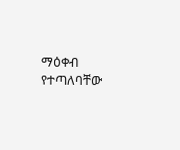ማዕቀብ የተጣለባቸው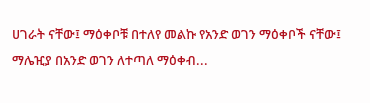ሀገራት ናቸው፤ ማዕቀቦቹ በተለየ መልኩ የአንድ ወገን ማዕቀቦች ናቸው፤ ማሌዢያ በአንድ ወገን ለተጣለ ማዕቀብ...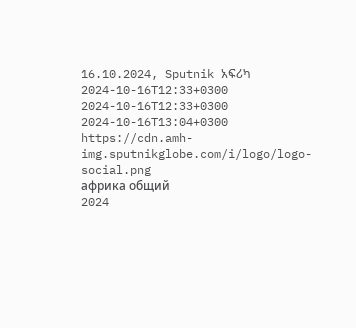16.10.2024, Sputnik አፍሪካ
2024-10-16T12:33+0300
2024-10-16T12:33+0300
2024-10-16T13:04+0300
https://cdn.amh-img.sputnikglobe.com/i/logo/logo-social.png
африка общий
2024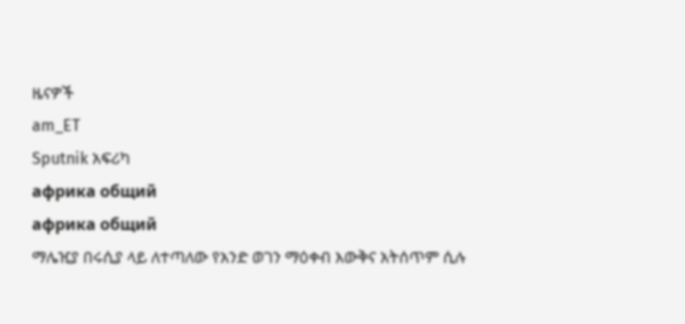ዜናዎች
am_ET
Sputnik አፍሪካ
африка общий
африка общий
ማሌዢያ በሩሲያ ላይ ለተጣለው የአንድ ወገን ማዕቀብ እውቅና አትሰጥም ሲሉ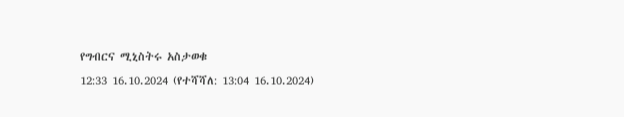የግብርና ሚኒስትሩ አስታወቁ
12:33 16.10.2024 (የተሻሻለ: 13:04 16.10.2024)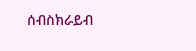ሰብስክራይብ